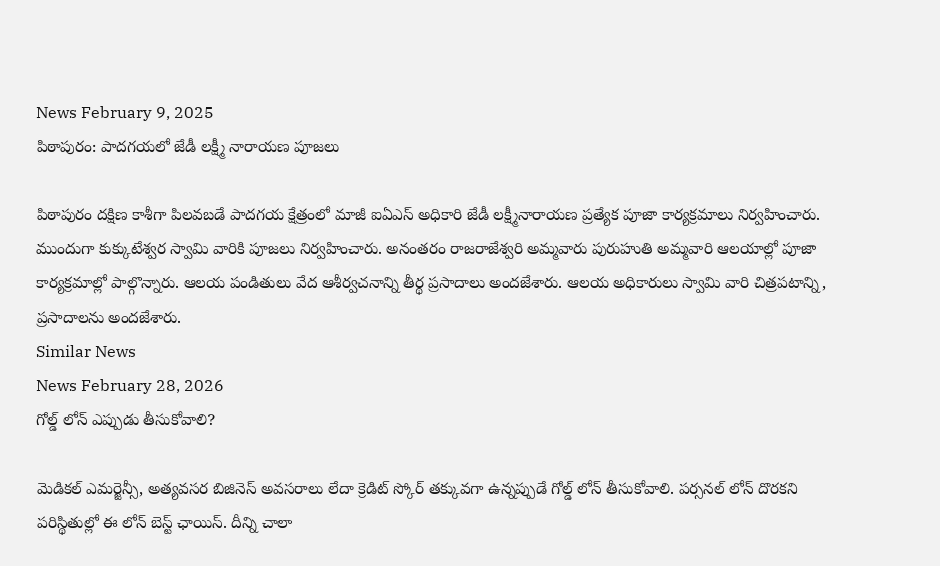News February 9, 2025
పిఠాపురం: పాదగయలో జేడీ లక్ష్మీ నారాయణ పూజలు

పిఠాపురం దక్షిణ కాశీగా పిలవబడే పాదగయ క్షేత్రంలో మాజీ ఐఏఎస్ అధికారి జేడీ లక్ష్మీనారాయణ ప్రత్యేక పూజా కార్యక్రమాలు నిర్వహించారు. ముందుగా కుక్కుటేశ్వర స్వామి వారికి పూజలు నిర్వహించారు. అనంతరం రాజరాజేశ్వరి అమ్మవారు పురుహుతి అమ్మవారి ఆలయాల్లో పూజా కార్యక్రమాల్లో పాల్గొన్నారు. ఆలయ పండితులు వేద ఆశీర్వచనాన్ని తీర్థ ప్రసాదాలు అందజేశారు. ఆలయ అధికారులు స్వామి వారి చిత్రపటాన్ని, ప్రసాదాలను అందజేశారు.
Similar News
News February 28, 2026
గోల్డ్ లోన్ ఎప్పుడు తీసుకోవాలి?

మెడికల్ ఎమర్జెన్సీ, అత్యవసర బిజినెస్ అవసరాలు లేదా క్రెడిట్ స్కోర్ తక్కువగా ఉన్నప్పుడే గోల్డ్ లోన్ తీసుకోవాలి. పర్సనల్ లోన్ దొరకని పరిస్థితుల్లో ఈ లోన్ బెస్ట్ ఛాయిస్. దీన్ని చాలా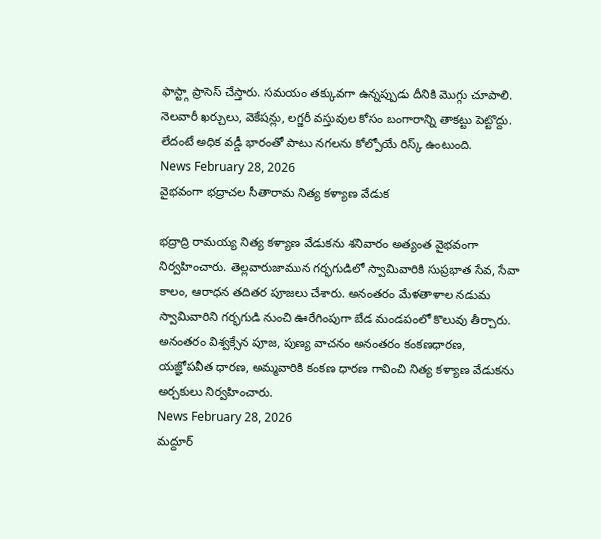ఫాస్ట్గా ప్రాసెస్ చేస్తారు. సమయం తక్కువగా ఉన్నప్పుడు దీనికి మొగ్గు చూపాలి. నెలవారీ ఖర్చులు, వెకేషన్లు, లగ్జరీ వస్తువుల కోసం బంగారాన్ని తాకట్టు పెట్టొద్దు. లేదంటే అధిక వడ్డీ భారంతో పాటు నగలను కోల్పోయే రిస్క్ ఉంటుంది.
News February 28, 2026
వైభవంగా భద్రాచల సీతారామ నిత్య కళ్యాణ వేడుక

భద్రాద్రి రామయ్య నిత్య కళ్యాణ వేడుకను శనివారం అత్యంత వైభవంగా నిర్వహించారు. తెల్లవారుజామున గర్భగుడిలో స్వామివారికి సుప్రభాత సేవ, సేవా కాలం, ఆరాధన తదితర పూజలు చేశారు. అనంతరం మేళతాళాల నడుమ స్వామివారిని గర్భగుడి నుంచి ఊరేగింపుగా బేడ మండపంలో కొలువు తీర్చారు. అనంతరం విశ్వక్సేన పూజ, పుణ్య వాచనం అనంతరం కంకణధారణ, యజ్ఞోపవీత ధారణ, అమ్మవారికి కంకణ ధారణ గావించి నిత్య కళ్యాణ వేడుకను అర్చకులు నిర్వహించారు.
News February 28, 2026
మద్దూర్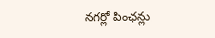నగర్లో పింఛన్లు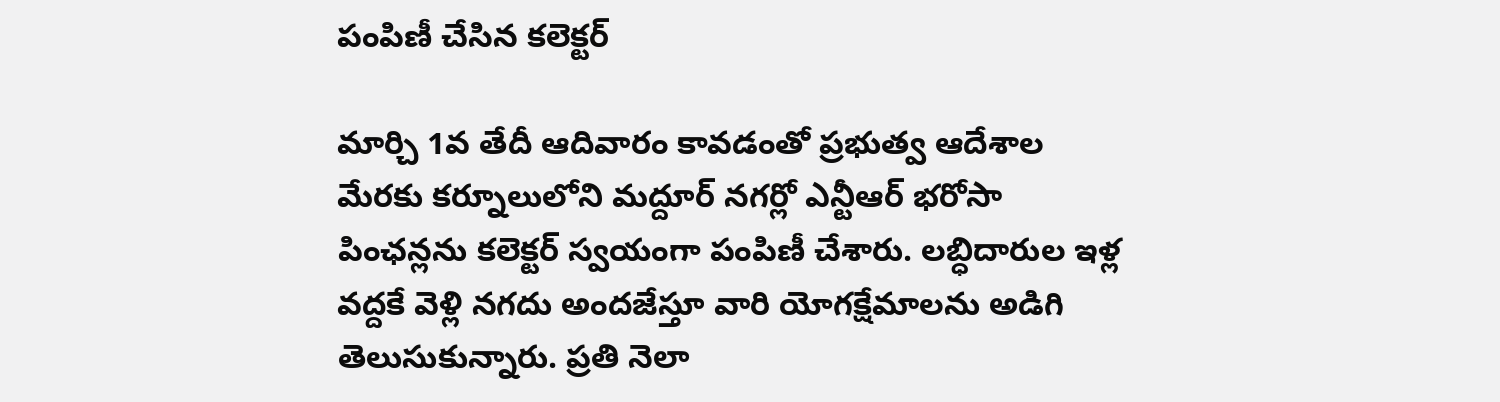పంపిణీ చేసిన కలెక్టర్

మార్చి 1వ తేదీ ఆదివారం కావడంతో ప్రభుత్వ ఆదేశాల మేరకు కర్నూలులోని మద్దూర్ నగర్లో ఎన్టీఆర్ భరోసా పింఛన్లను కలెక్టర్ స్వయంగా పంపిణీ చేశారు. లబ్ధిదారుల ఇళ్ల వద్దకే వెళ్లి నగదు అందజేస్తూ వారి యోగక్షేమాలను అడిగి తెలుసుకున్నారు. ప్రతి నెలా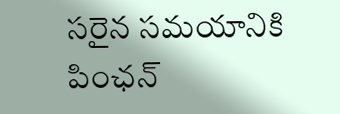సరైన సమయానికి పింఛన్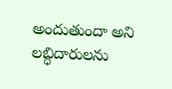అందుతుందా అని లబ్ధిదారులను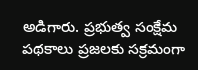అడిగారు. ప్రభుత్వ సంక్షేమ పథకాలు ప్రజలకు సక్రమంగా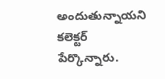అందుతున్నాయని కలెక్టర్ పేర్కొన్నారు.